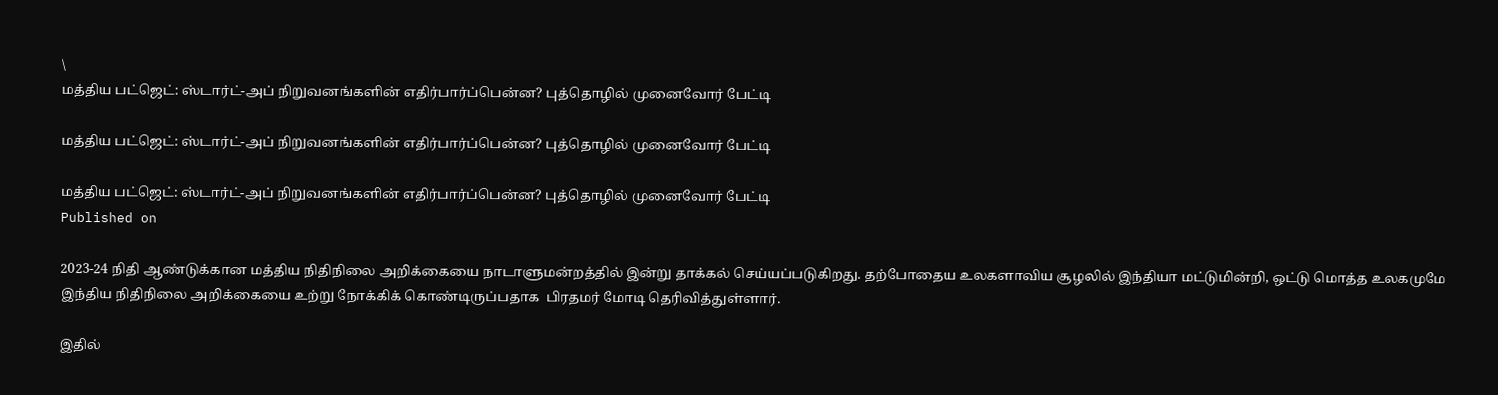\
மத்திய பட்ஜெட்: ஸ்டார்ட்-அப் நிறுவனங்களின் எதிர்பார்ப்பென்ன? புத்தொழில் முனைவோர் பேட்டி

மத்திய பட்ஜெட்: ஸ்டார்ட்-அப் நிறுவனங்களின் எதிர்பார்ப்பென்ன? புத்தொழில் முனைவோர் பேட்டி

மத்திய பட்ஜெட்: ஸ்டார்ட்-அப் நிறுவனங்களின் எதிர்பார்ப்பென்ன? புத்தொழில் முனைவோர் பேட்டி
Published on

2023-24 நிதி ஆண்டுக்கான மத்திய நிதிநிலை அறிக்கையை நாடாளுமன்றத்தில் இன்று தாக்கல் செய்யப்படுகிறது. தற்போதைய உலகளாவிய சூழலில் இந்தியா மட்டுமின்றி, ஒட்டு மொத்த உலகமுமே இந்திய நிதிநிலை அறிக்கையை உற்று நோக்கிக் கொண்டிருப்பதாக  பிரதமர் மோடி தெரிவித்துள்ளார்.

இதில்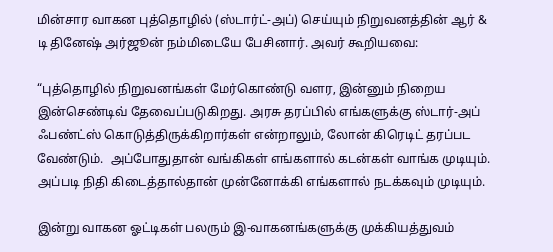மின்சார வாகன புத்தொழில் (ஸ்டார்ட்-அப்) செய்யும் நிறுவனத்தின் ஆர் & டி தினேஷ் அர்ஜூன் நம்மிடையே பேசினார். அவர் கூறியவை:

“புத்தொழில் நிறுவனங்கள் மேர்கொண்டு வளர, இன்னும் நிறைய இன்செண்டிவ் தேவைப்படுகிறது. அரசு தரப்பில் எங்களுக்கு ஸ்டார்-அப் ஃபண்ட்ஸ் கொடுத்திருக்கிறார்கள் என்றாலும், லோன் கிரெடிட் தரப்பட வேண்டும்.  அப்போதுதான் வங்கிகள் எங்களால் கடன்கள் வாங்க முடியும். அப்படி நிதி கிடைத்தால்தான் முன்னோக்கி எங்களால் நடக்கவும் முடியும்.

இன்று வாகன ஓட்டிகள் பலரும் இ-வாகனங்களுக்கு முக்கியத்துவம்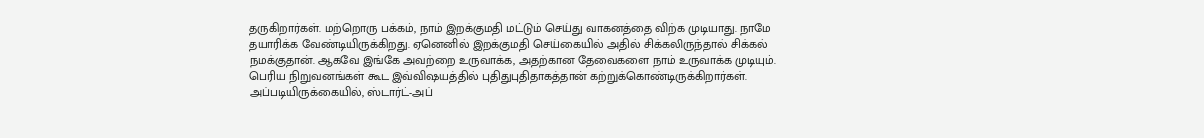தருகிறார்கள். மற்றொரு பக்கம், நாம் இறக்குமதி மட்டும் செய்து வாகனத்தை விற்க முடியாது. நாமே தயாரிக்க வேண்டியிருக்கிறது. ஏனெனில் இறக்குமதி செய்கையில் அதில் சிக்கலிருந்தால் சிக்கல் நமக்குதான். ஆகவே இங்கே அவற்றை உருவாக்க, அதற்கான தேவைகளை நாம் உருவாக்க முடியும். பெரிய நிறுவனங்கள் கூட இவ்விஷயத்தில் புதிதுபுதிதாகத்தான் கற்றுக்கொண்டிருக்கிறார்கள். அப்படியிருக்கையில், ஸ்டார்ட்-அப்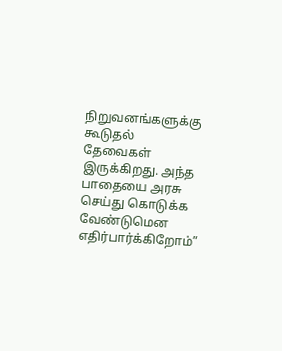நிறுவனங்களுக்கு கூடுதல் தேவைகள் இருக்கிறது. அந்த பாதையை அரசு செய்து கொடுக்க வேண்டுமென எதிர்பார்க்கிறோம்”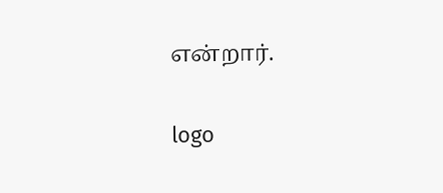என்றார்.

logo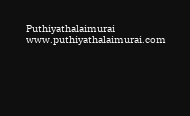Puthiyathalaimurai
www.puthiyathalaimurai.com